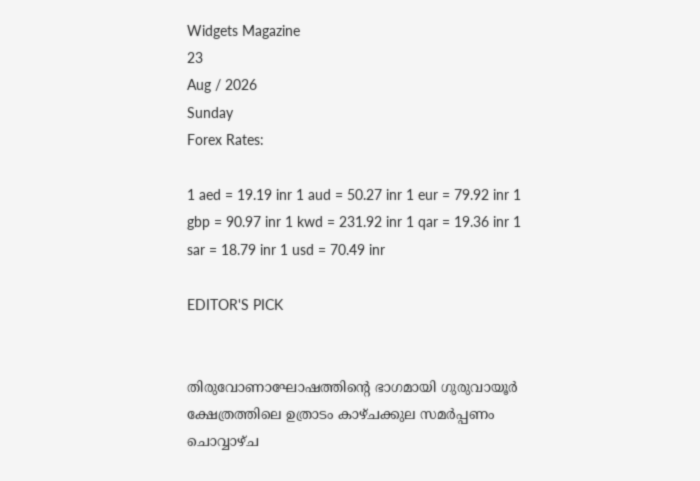Widgets Magazine
23
Aug / 2026
Sunday
Forex Rates:

1 aed = 19.19 inr 1 aud = 50.27 inr 1 eur = 79.92 inr 1 gbp = 90.97 inr 1 kwd = 231.92 inr 1 qar = 19.36 inr 1 sar = 18.79 inr 1 usd = 70.49 inr

EDITOR'S PICK


തിരുവോണാഘോഷത്തിന്റെ ഭാഗമായി ഗുരുവായൂര്‍ ക്ഷേത്രത്തിലെ ഉത്രാടം കാഴ്ചക്കുല സമര്‍പ്പണം ചൊവ്വാഴ്ച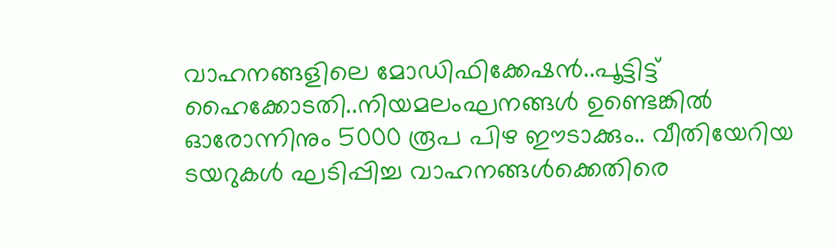വാഹനങ്ങളിലെ മോഡിഫിക്കേഷൻ..പൂട്ടിട്ട് ഹൈക്കോടതി..നിയമലംഘനങ്ങൾ ഉണ്ടെങ്കിൽ ഓരോന്നിനും 5000 രൂപ പിഴ ഈടാക്കും.. വീതിയേറിയ ടയറുകൾ ഘടിപ്പിച്ച വാഹനങ്ങൾക്കെതിരെ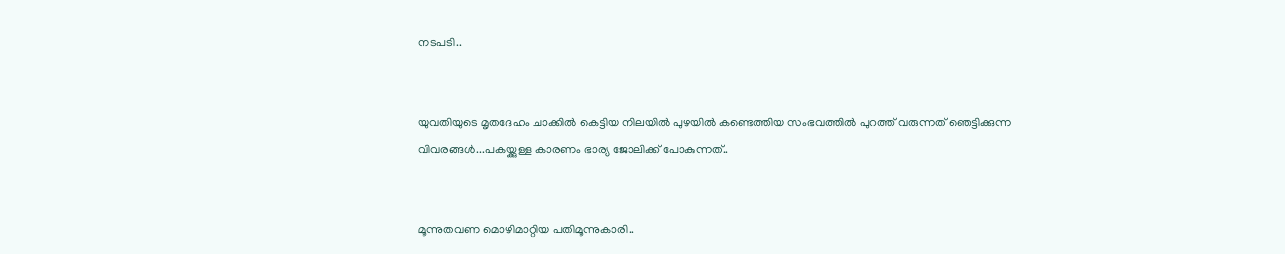നടപടി..


യുവതിയുടെ മൃതദേഹം ചാക്കിൽ കെട്ടിയ നിലയിൽ പുഴയിൽ കണ്ടെത്തിയ സംഭവത്തിൽ പുറത്ത് വരുന്നത് ഞെട്ടിക്കുന്ന വിവരങ്ങൾ...പകയ്ക്കുള്ള കാരണം ഭാര്യ ജോലിക്ക് പോകുന്നത്..


മൂന്നുതവണ മൊഴിമാറ്റിയ പതിമൂന്നുകാരി..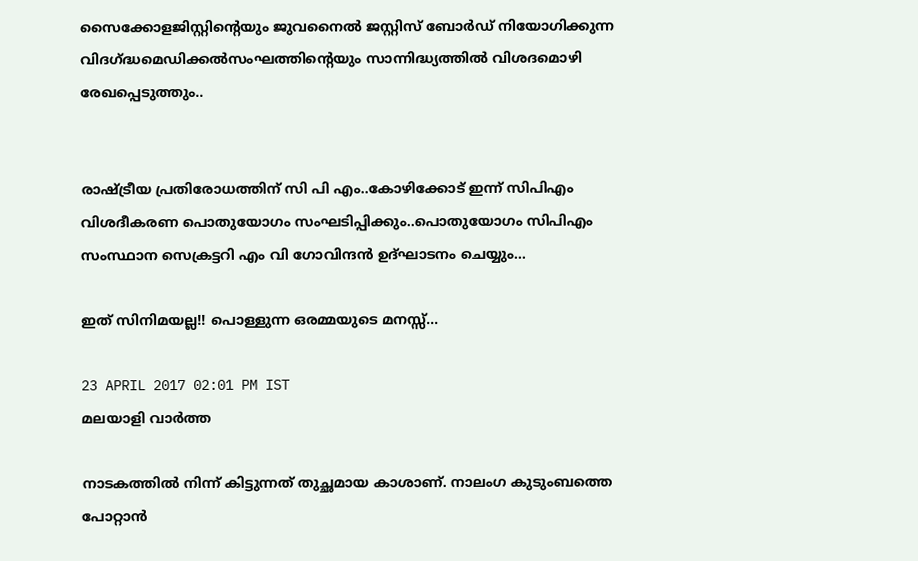സൈക്കോളജിസ്റ്റിന്റെയും ജുവനൈൽ ജസ്റ്റിസ് ബോർഡ് നിയോഗിക്കുന്ന വിദഗ്ദ്ധമെഡിക്കൽസംഘത്തിന്റെയും സാന്നിദ്ധ്യത്തിൽ വിശദമൊഴി രേഖപ്പെടുത്തും..


രാഷ്ട്രീയ പ്രതിരോധത്തിന് സി പി എം..കോഴിക്കോട് ഇന്ന് സിപിഎം വിശദീകരണ പൊതുയോഗം സംഘടിപ്പിക്കും..പൊതുയോഗം സിപിഎം സംസ്ഥാന സെക്രട്ടറി എം വി ഗോവിന്ദൻ ഉദ്ഘാടനം ചെയ്യും...

ഇത് സിനിമയല്ല!! പൊള്ളുന്ന ഒരമ്മയുടെ മനസ്സ്...

23 APRIL 2017 02:01 PM IST
മലയാളി വാര്‍ത്ത

നാടകത്തില്‍ നിന്ന് കിട്ടുന്നത് തുച്ഛമായ കാശാണ്. നാലംഗ കുടുംബത്തെ പോറ്റാന്‍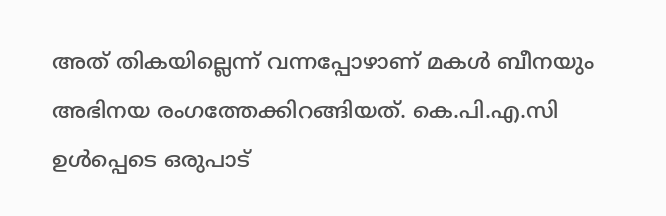അത് തികയില്ലെന്ന് വന്നപ്പോഴാണ് മകള്‍ ബീനയും അഭിനയ രംഗത്തേക്കിറങ്ങിയത്. കെ.പി.എ.സി ഉള്‍പ്പെടെ ഒരുപാട്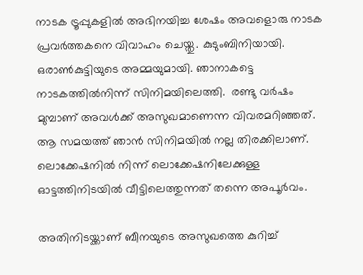നാടക ട്രൂപ്പുകളില്‍ അഭിനയിച്ച ശേഷം അവളൊരു നാടക പ്രവര്‍ത്തകനെ വിവാഹം ചെയ്തു. കുടുംബിനിയായി. ഒരാണ്‍കുട്ടിയുടെ അമ്മയുമായി. ഞാനാകട്ടെ നാടകത്തില്‍നിന്ന് സിനിമയിലെത്തി.  രണ്ടു വര്‍ഷം മുമ്പാണ് അവള്‍ക്ക് അസുഖമാണെന്ന വിവരമറിഞ്ഞത്. ആ സമയത്ത് ഞാന്‍ സിനിമയില്‍ നല്ല തിരക്കിലാണ്. ലൊക്കേഷനില്‍ നിന്ന് ലൊക്കേഷനിലേക്കുള്ള ഓട്ടത്തിനിടയില്‍ വീട്ടിലെത്തുന്നത് തന്നെ അപൂര്‍വം.

അതിനിടയ്ക്കാണ് ബീനയുടെ അസുഖത്തെ കുറിച്ച്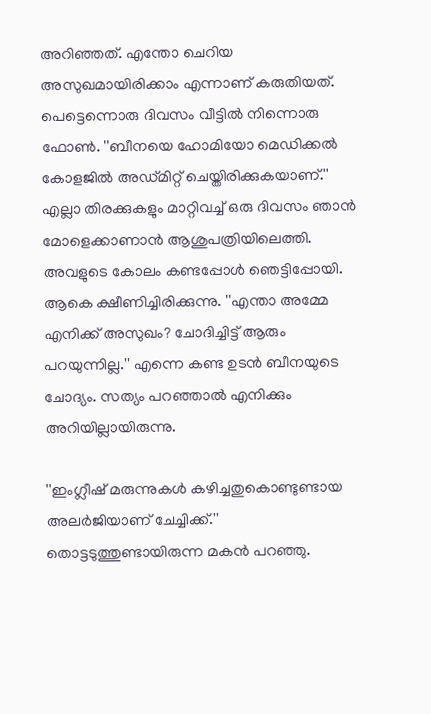അറിഞ്ഞത്. എന്തോ ചെറിയ അസുഖമായിരിക്കാം എന്നാണ് കരുതിയത്. പെട്ടെന്നൊരു ദിവസം വീട്ടില്‍ നിന്നൊരു ഫോണ്‍. ''ബീനയെ ഹോമിയോ മെഡിക്കല്‍ കോളജില്‍ അഡ്മിറ്റ് ചെയ്തിരിക്കുകയാണ്.'' എല്ലാ തിരക്കുകളും മാറ്റിവച്ച് ഒരു ദിവസം ഞാന്‍ മോളെക്കാണാന്‍ ആശുപത്രിയിലെത്തി. അവളുടെ കോലം കണ്ടപ്പോള്‍ ഞെട്ടിപ്പോയി. ആകെ ക്ഷീണിച്ചിരിക്കുന്നു. ''എന്താ അമ്മേ എനിക്ക് അസുഖം? ചോദിച്ചിട്ട് ആരും പറയുന്നില്ല.'' എന്നെ കണ്ട ഉടന്‍ ബീനയുടെ ചോദ്യം. സത്യം പറഞ്ഞാല്‍ എനിക്കും അറിയില്ലായിരുന്നു.

''ഇംഗ്ലീഷ് മരുന്നുകള്‍ കഴിച്ചതുകൊണ്ടുണ്ടായ അലര്‍ജിയാണ് ചേച്ചിക്ക്.'' തൊട്ടടുത്തുണ്ടായിരുന്ന മകന്‍ പറഞ്ഞു.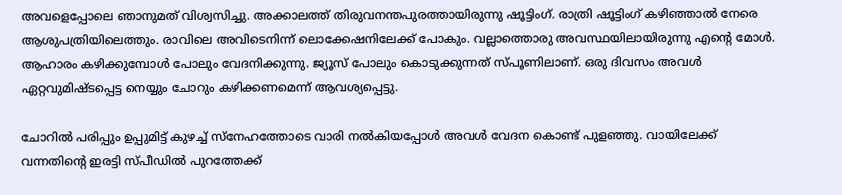അവളെപ്പോലെ ഞാനുമത് വിശ്വസിച്ചു. അക്കാലത്ത് തിരുവനന്തപുരത്തായിരുന്നു ഷൂട്ടിംഗ്. രാത്രി ഷൂട്ടിംഗ് കഴിഞ്ഞാല്‍ നേരെ ആശുപത്രിയിലെത്തും. രാവിലെ അവിടെനിന്ന് ലൊക്കേഷനിലേക്ക് പോകും. വല്ലാത്തൊരു അവസ്ഥയിലായിരുന്നു എന്റെ മോള്‍. ആഹാരം കഴിക്കുമ്പോള്‍ പോലും വേദനിക്കുന്നു. ജ്യൂസ് പോലും കൊടുക്കുന്നത് സ്പൂണിലാണ്. ഒരു ദിവസം അവള്‍ ഏറ്റവുമിഷ്ടപ്പെട്ട നെയ്യും ചോറും കഴിക്കണമെന്ന് ആവശ്യപ്പെട്ടു.

ചോറില്‍ പരിപ്പും ഉപ്പുമിട്ട് കുഴച്ച് സ്നേഹത്തോടെ വാരി നല്‍കിയപ്പോള്‍ അവള്‍ വേദന കൊണ്ട് പുളഞ്ഞു. വായിലേക്ക് വന്നതിന്റെ ഇരട്ടി സ്പീഡില്‍ പുറത്തേക്ക്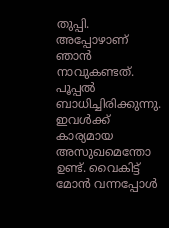തുപ്പി. അപ്പോഴാണ് ഞാന്‍ നാവുകണ്ടത്. പൂപ്പല്‍ ബാധിച്ചിരിക്കുന്നു. ഇവള്‍ക്ക് കാര്യമായ അസുഖമെന്തോ ഉണ്ട്. വൈകിട്ട് മോന്‍ വന്നപ്പോള്‍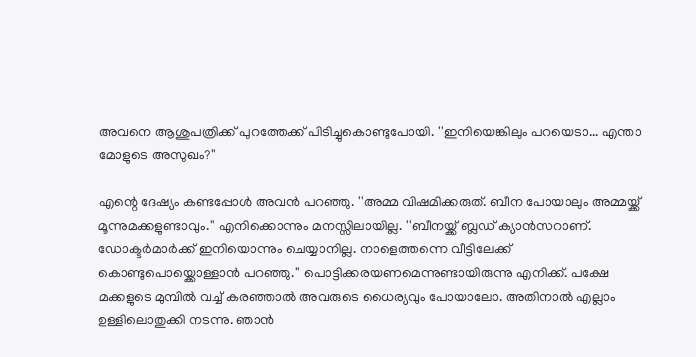അവനെ ആശുപത്രിക്ക് പുറത്തേക്ക് പിടിച്ചുകൊണ്ടുപോയി. ''ഇനിയെങ്കിലും പറയെടാ... എന്താ മോളുടെ അസുഖം?''

എന്റെ ദേഷ്യം കണ്ടപ്പോള്‍ അവന്‍ പറഞ്ഞു. ''അമ്മ വിഷമിക്കരുത്. ബീന പോയാലും അമ്മയ്ക്ക് മൂന്നുമക്കളുണ്ടാവും.'' എനിക്കൊന്നും മനസ്സിലായില്ല. ''ബീനയ്ക്ക് ബ്ലഡ് ക്യാന്‍സറാണ്. ഡോക്ടര്‍മാര്‍ക്ക് ഇനിയൊന്നും ചെയ്യാനില്ല. നാളെത്തന്നെ വീട്ടിലേക്ക് കൊണ്ടുപൊയ്ക്കൊള്ളാന്‍ പറഞ്ഞു.'' പൊട്ടിക്കരയണമെന്നുണ്ടായിരുന്നു എനിക്ക്. പക്ഷേ മക്കളുടെ മുമ്പില്‍ വച്ച് കരഞ്ഞാല്‍ അവരുടെ ധൈര്യവും പോയാലോ. അതിനാല്‍ എല്ലാം ഉള്ളിലൊതുക്കി നടന്നു. ഞാന്‍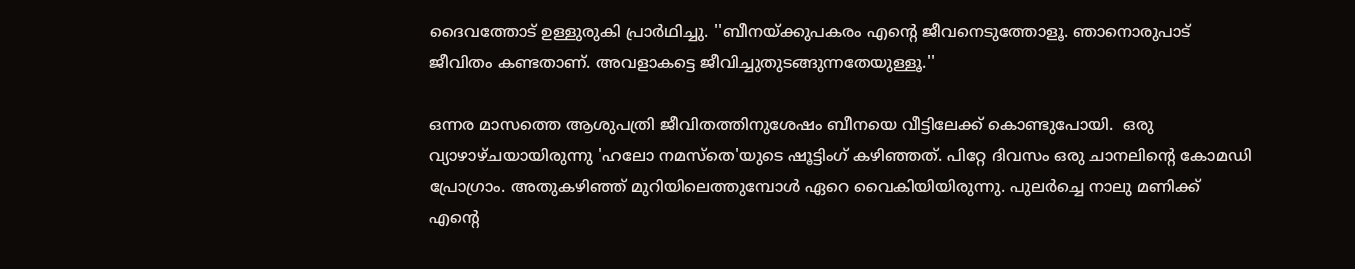ദൈവത്തോട് ഉള്ളുരുകി പ്രാര്‍ഥിച്ചു. ''ബീനയ്ക്കുപകരം എന്റെ ജീവനെടുത്തോളൂ. ഞാനൊരുപാട് ജീവിതം കണ്ടതാണ്. അവളാകട്ടെ ജീവിച്ചുതുടങ്ങുന്നതേയുള്ളൂ.''

ഒന്നര മാസത്തെ ആശുപത്രി ജീവിതത്തിനുശേഷം ബീനയെ വീട്ടിലേക്ക് കൊണ്ടുപോയി.  ഒരു വ്യാഴാഴ്ചയായിരുന്നു 'ഹലോ നമസ്തെ'യുടെ ഷൂട്ടിംഗ് കഴിഞ്ഞത്. പിറ്റേ ദിവസം ഒരു ചാനലിന്റെ കോമഡി പ്രോഗ്രാം. അതുകഴിഞ്ഞ് മുറിയിലെത്തുമ്പോള്‍ ഏറെ വൈകിയിയിരുന്നു. പുലര്‍ച്ചെ നാലു മണിക്ക് എന്റെ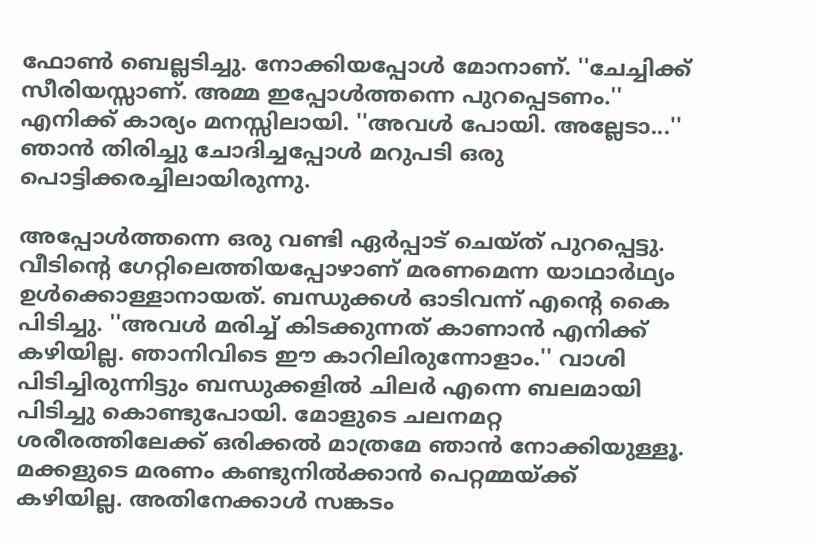ഫോണ്‍ ബെല്ലടിച്ചു. നോക്കിയപ്പോള്‍ മോനാണ്. ''ചേച്ചിക്ക് സീരിയസ്സാണ്. അമ്മ ഇപ്പോള്‍ത്തന്നെ പുറപ്പെടണം.'' എനിക്ക് കാര്യം മനസ്സിലായി. ''അവള്‍ പോയി. അല്ലേടാ...'' ഞാന്‍ തിരിച്ചു ചോദിച്ചപ്പോള്‍ മറുപടി ഒരു പൊട്ടിക്കരച്ചിലായിരുന്നു.

അപ്പോള്‍ത്തന്നെ ഒരു വണ്ടി ഏര്‍പ്പാട് ചെയ്ത് പുറപ്പെട്ടു. വീടിന്റെ ഗേറ്റിലെത്തിയപ്പോഴാണ് മരണമെന്ന യാഥാര്‍ഥ്യം ഉള്‍ക്കൊള്ളാനായത്. ബന്ധുക്കള്‍ ഓടിവന്ന് എന്റെ കൈ പിടിച്ചു. ''അവള്‍ മരിച്ച് കിടക്കുന്നത് കാണാന്‍ എനിക്ക് കഴിയില്ല. ഞാനിവിടെ ഈ കാറിലിരുന്നോളാം.'' വാശി പിടിച്ചിരുന്നിട്ടും ബന്ധുക്കളില്‍ ചിലര്‍ എന്നെ ബലമായി പിടിച്ചു കൊണ്ടുപോയി. മോളുടെ ചലനമറ്റ ശരീരത്തിലേക്ക് ഒരിക്കല്‍ മാത്രമേ ഞാന്‍ നോക്കിയുള്ളൂ. മക്കളുടെ മരണം കണ്ടുനില്‍ക്കാന്‍ പെറ്റമ്മയ്ക്ക് കഴിയില്ല. അതിനേക്കാള്‍ സങ്കടം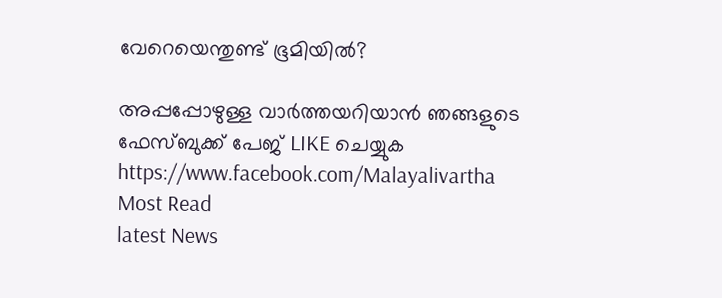വേറെയെന്തുണ്ട് ഭൂമിയില്‍?

അപ്പപ്പോഴുള്ള വാര്‍ത്തയറിയാന്‍ ഞങ്ങളുടെ ഫേസ്‌ബുക്ക്‌ പേജ് LIKE ചെയ്യുക
https://www.facebook.com/Malayalivartha
Most Read
latest News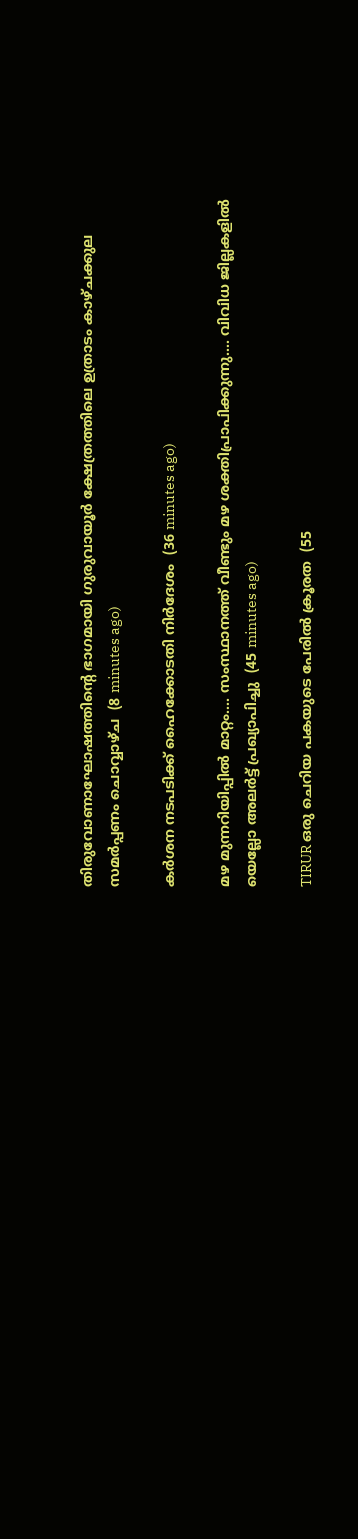തിരുവോണാഘോഷത്തിന്റെ ഭാഗമായി ഗുരുവായൂര്‍ ക്ഷേത്രത്തിലെ ഉത്രാടം കാഴ്ചക്കുല സമര്‍പ്പണം ചൊവ്വാഴ്ച  (8 minutes ago)

കർശന നടപടിക്ക് ഹൈക്കോടതി നിർദേശം  (36 minutes ago)

മഴ മുന്നറിയിപ്പിൽ മാറ്റം.... സംസ്ഥാനത്ത് വീണ്ടും മഴ ശക്തിപ്രാപിക്കുന്നു.... വിവിധ ജില്ലകളിൽ യെല്ലോ അലർട്ട് പ്രഖ്യാപിച്ചു  (45 minutes ago)

TIRUR ഒരു ചെറിയ പകയുടെ പേരിൽ ക്രൂരത  (55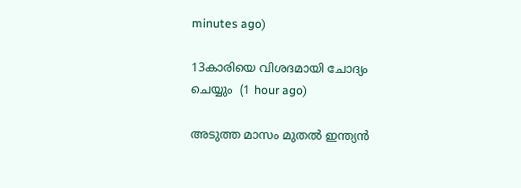minutes ago)

13കാരിയെ വിശദമായി ചോദ്യം ചെയ്യും  (1 hour ago)

അടുത്ത മാസം മുതൽ ഇന്ത്യൻ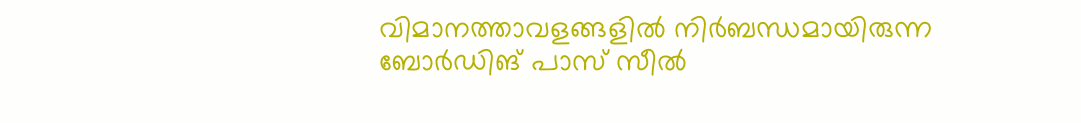വിമാനത്താവളങ്ങളിൽ നിർബന്ധമായിരുന്ന ബോർഡിങ് പാസ് സീൽ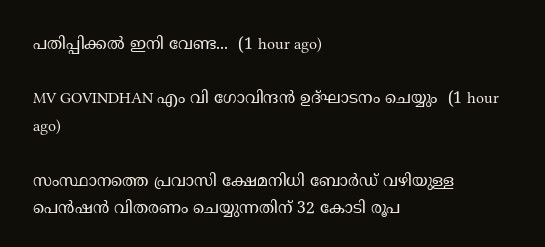പതിപ്പിക്കൽ ഇനി വേണ്ട...  (1 hour ago)

MV GOVINDHAN എം വി ഗോവിന്ദൻ ഉദ്ഘാടനം ചെയ്യും  (1 hour ago)

സംസ്ഥാനത്തെ പ്രവാസി ക്ഷേമനിധി ബോർഡ് വഴിയുള്ള പെൻഷൻ വിതരണം ചെയ്യുന്നതിന് 32 കോടി രൂപ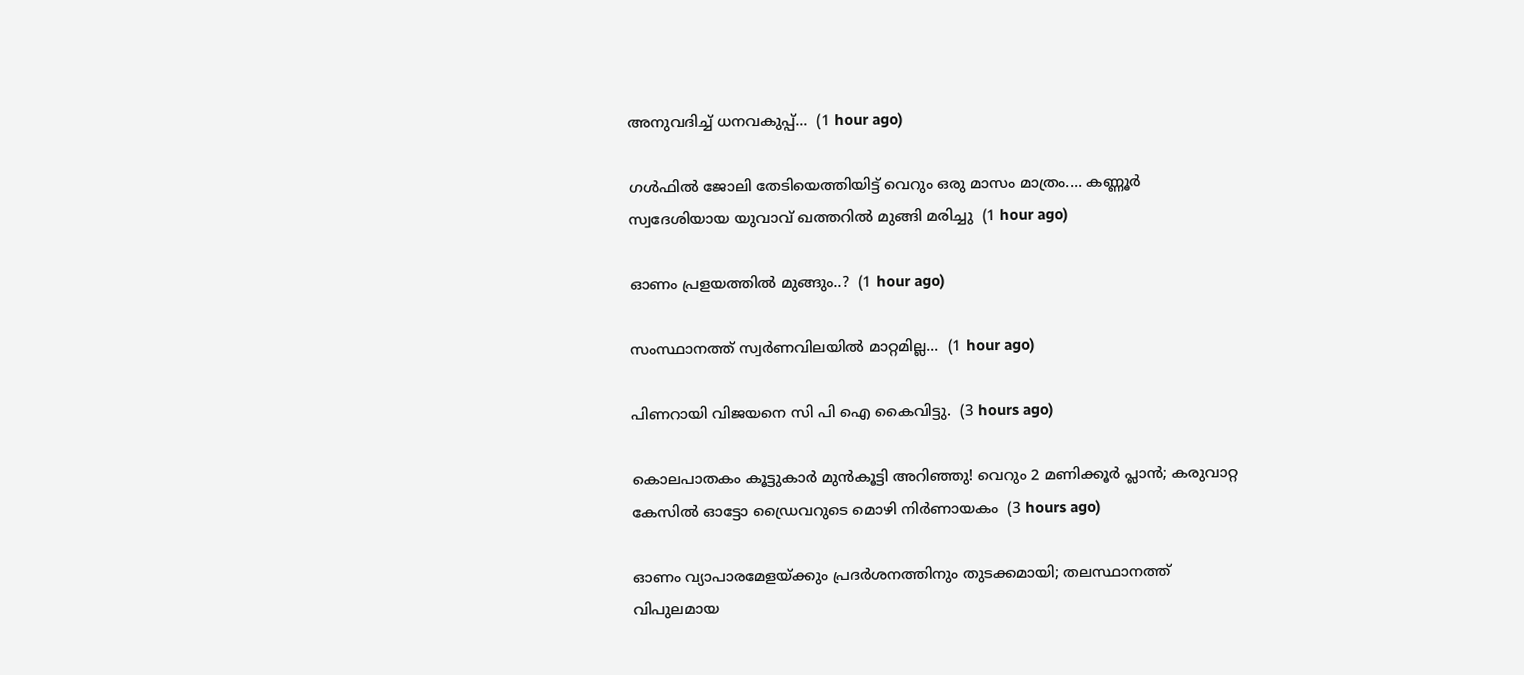അനുവദിച്ച് ധനവകുപ്പ്...  (1 hour ago)

ഗൾഫിൽ ജോലി തേടിയെത്തിയിട്ട് വെറും ഒരു മാസം മാത്രം.... കണ്ണൂർ സ്വദേശിയായ യുവാവ് ഖത്തറിൽ മുങ്ങി മരിച്ചു  (1 hour ago)

ഓണം പ്രളയത്തിൽ മുങ്ങും..?  (1 hour ago)

സംസ്ഥാനത്ത് സ്വർണവിലയിൽ മാറ്റമില്ല...  (1 hour ago)

പിണറായി വിജയനെ സി പി ഐ കൈവിട്ടു.  (3 hours ago)

കൊലപാതകം കൂട്ടുകാർ മുൻകൂട്ടി അറിഞ്ഞു! വെറും 2 മണിക്കൂർ പ്ലാൻ; കരുവാറ്റ കേസിൽ ഓട്ടോ ഡ്രൈവറുടെ മൊഴി നിർണായകം  (3 hours ago)

ഓണം വ്യാപാരമേളയ്ക്കും പ്രദര്‍ശനത്തിനും തുടക്കമായി; തലസ്ഥാനത്ത് വിപുലമായ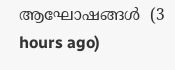ആഘോഷങ്ങള്‍  (3 hours ago)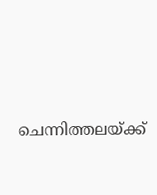ചെന്നിത്തലയ്ക്ക്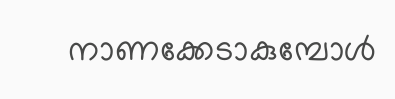നാണക്കേടാകുമ്പോള്‍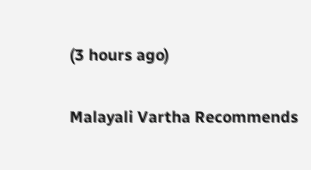(3 hours ago)

Malayali Vartha Recommends